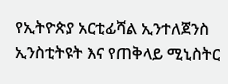የኢትዮጵያ አርቲፊሻል ኢንተለጀንስ ኢንስቲትዩት እና የጠቅላይ ሚኒስትር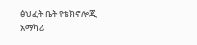ፅህፈት ቤት የቴክኖሎጂ አማካሪ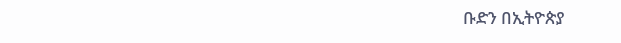ቡድን በኢትዮጵያ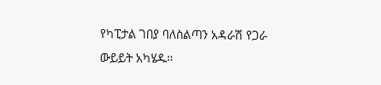የካፒታል ገበያ ባለስልጣን አዳራሽ የጋራ ውይይት አካሄዱ፡፡